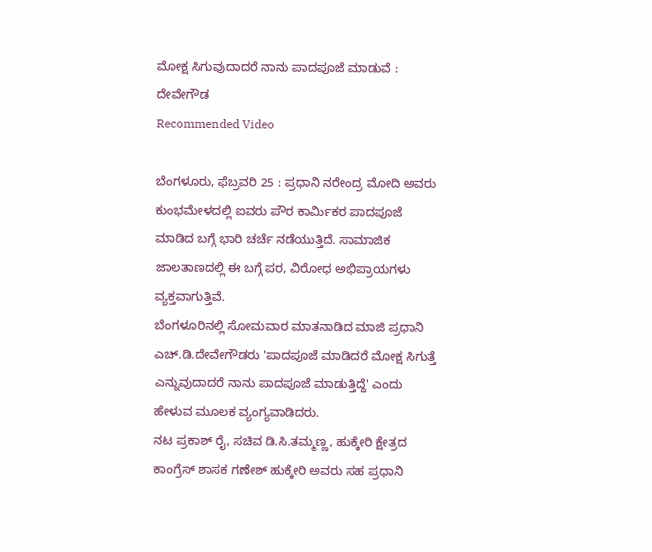ಮೋಕ್ಷ ಸಿಗುವುದಾದರೆ ನಾನು ಪಾದಪೂಜೆ ಮಾಡುವೆ : ದೇವೇಗೌಡ
Recommended Video

ಬೆಂಗಳೂರು, ಫೆಬ್ರವರಿ 25 : ಪ್ರಧಾನಿ ನರೇಂದ್ರ ಮೋದಿ ಅವರು ಕುಂಭಮೇಳದಲ್ಲಿ ಐವರು ಪೌರ ಕಾರ್ಮಿಕರ ಪಾದಪೂಜೆ ಮಾಡಿದ ಬಗ್ಗೆ ಭಾರಿ ಚರ್ಚೆ ನಡೆಯುತ್ತಿದೆ. ಸಾಮಾಜಿಕ ಜಾಲತಾಣದಲ್ಲಿ ಈ ಬಗ್ಗೆ ಪರ, ವಿರೋಧ ಅಭಿಪ್ರಾಯಗಳು ವ್ಯಕ್ತವಾಗುತ್ತಿವೆ.
ಬೆಂಗಳೂರಿನಲ್ಲಿ ಸೋಮವಾರ ಮಾತನಾಡಿದ ಮಾಜಿ ಪ್ರಧಾನಿ ಎಚ್.ಡಿ.ದೇವೇಗೌಡರು 'ಪಾದಪೂಜೆ ಮಾಡಿದರೆ ಮೋಕ್ಷ ಸಿಗುತ್ತೆ ಎನ್ನುವುದಾದರೆ ನಾನು ಪಾದಪೂಜೆ ಮಾಡುತ್ತಿದ್ದೆ' ಎಂದು ಹೇಳುವ ಮೂಲಕ ವ್ಯಂಗ್ಯವಾಡಿದರು.
ನಟ ಪ್ರಕಾಶ್ ರೈ, ಸಚಿವ ಡಿ.ಸಿ.ತಮ್ಮಣ್ಣ, ಹುಕ್ಕೇರಿ ಕ್ಷೇತ್ರದ ಕಾಂಗ್ರೆಸ್ ಶಾಸಕ ಗಣೇಶ್ ಹುಕ್ಕೇರಿ ಅವರು ಸಹ ಪ್ರಧಾನಿ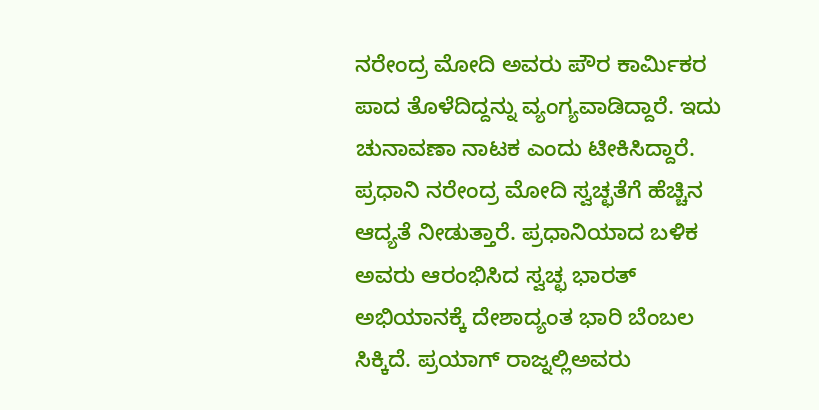ನರೇಂದ್ರ ಮೋದಿ ಅವರು ಪೌರ ಕಾರ್ಮಿಕರ ಪಾದ ತೊಳೆದಿದ್ದನ್ನು ವ್ಯಂಗ್ಯವಾಡಿದ್ದಾರೆ. ಇದು ಚುನಾವಣಾ ನಾಟಕ ಎಂದು ಟೀಕಿಸಿದ್ದಾರೆ.
ಪ್ರಧಾನಿ ನರೇಂದ್ರ ಮೋದಿ ಸ್ವಚ್ಛತೆಗೆ ಹೆಚ್ಚಿನ ಆದ್ಯತೆ ನೀಡುತ್ತಾರೆ. ಪ್ರಧಾನಿಯಾದ ಬಳಿಕ ಅವರು ಆರಂಭಿಸಿದ ಸ್ವಚ್ಛ ಭಾರತ್ ಅಭಿಯಾನಕ್ಕೆ ದೇಶಾದ್ಯಂತ ಭಾರಿ ಬೆಂಬಲ ಸಿಕ್ಕಿದೆ. ಪ್ರಯಾಗ್ ರಾಜ್ನಲ್ಲಿಅವರು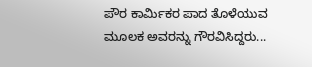ಪೌರ ಕಾರ್ಮಿಕರ ಪಾದ ತೊಳೆಯುವ ಮೂಲಕ ಅವರನ್ನು ಗೌರವಿಸಿದ್ದರು...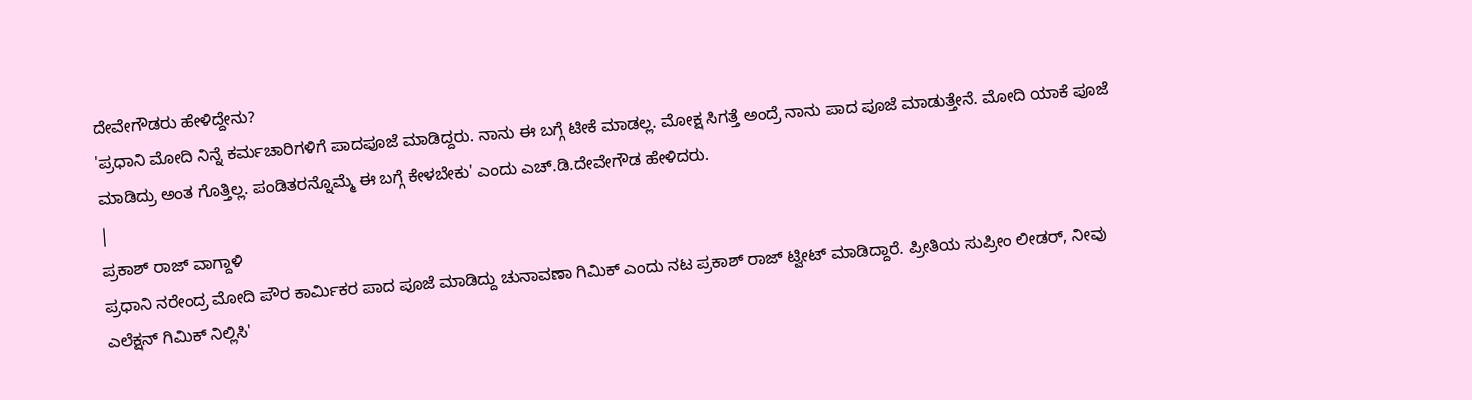ದೇವೇಗೌಡರು ಹೇಳಿದ್ದೇನು?
'ಪ್ರಧಾನಿ ಮೋದಿ ನಿನ್ನೆ ಕರ್ಮಚಾರಿಗಳಿಗೆ ಪಾದಪೂಜೆ ಮಾಡಿದ್ದರು. ನಾನು ಈ ಬಗ್ಗೆ ಟೀಕೆ ಮಾಡಲ್ಲ. ಮೋಕ್ಷ ಸಿಗತ್ತೆ ಅಂದ್ರೆ ನಾನು ಪಾದ ಪೂಜೆ ಮಾಡುತ್ತೇನೆ. ಮೋದಿ ಯಾಕೆ ಪೂಜೆ ಮಾಡಿದ್ರು ಅಂತ ಗೊತ್ತಿಲ್ಲ. ಪಂಡಿತರನ್ನೊಮ್ಮೆ ಈ ಬಗ್ಗೆ ಕೇಳಬೇಕು' ಎಂದು ಎಚ್.ಡಿ.ದೇವೇಗೌಡ ಹೇಳಿದರು.
|
ಪ್ರಕಾಶ್ ರಾಜ್ ವಾಗ್ದಾಳಿ
ಪ್ರಧಾನಿ ನರೇಂದ್ರ ಮೋದಿ ಪೌರ ಕಾರ್ಮಿಕರ ಪಾದ ಪೂಜೆ ಮಾಡಿದ್ದು ಚುನಾವಣಾ ಗಿಮಿಕ್ ಎಂದು ನಟ ಪ್ರಕಾಶ್ ರಾಜ್ ಟ್ವೀಟ್ ಮಾಡಿದ್ದಾರೆ. ಪ್ರೀತಿಯ ಸುಪ್ರೀಂ ಲೀಡರ್, ನೀವು ಎಲೆಕ್ಷನ್ ಗಿಮಿಕ್ ನಿಲ್ಲಿಸಿ'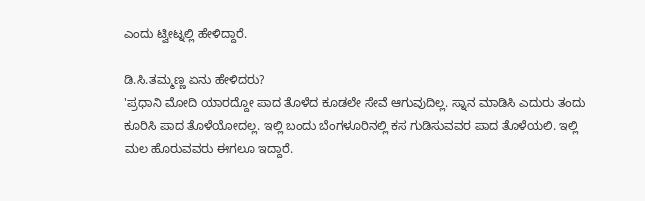ಎಂದು ಟ್ವೀಟ್ನಲ್ಲಿ ಹೇಳಿದ್ದಾರೆ.

ಡಿ.ಸಿ.ತಮ್ಮಣ್ಣ ಏನು ಹೇಳಿದರು?
'ಪ್ರಧಾನಿ ಮೋದಿ ಯಾರದ್ದೋ ಪಾದ ತೊಳೆದ ಕೂಡಲೇ ಸೇವೆ ಆಗುವುದಿಲ್ಲ. ಸ್ನಾನ ಮಾಡಿಸಿ ಎದುರು ತಂದು ಕೂರಿಸಿ ಪಾದ ತೊಳೆಯೋದಲ್ಲ. ಇಲ್ಲಿ ಬಂದು ಬೆಂಗಳೂರಿನಲ್ಲಿ ಕಸ ಗುಡಿಸುವವರ ಪಾದ ತೊಳೆಯಲಿ. ಇಲ್ಲಿ ಮಲ ಹೊರುವವರು ಈಗಲೂ ಇದ್ದಾರೆ.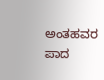ಅಂತಹವರ ಪಾದ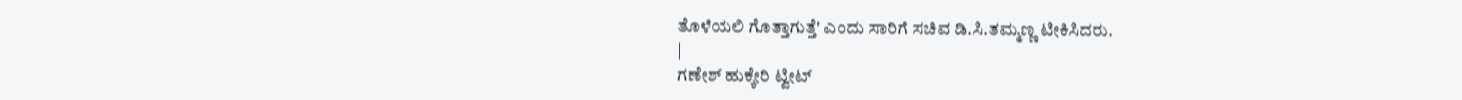ತೊಳೆಯಲಿ ಗೊತ್ತಾಗುತ್ತೆ' ಎಂದು ಸಾರಿಗೆ ಸಚಿವ ಡಿ.ಸಿ.ತಮ್ಮಣ್ಣ ಟೀಕಿಸಿದರು.
|
ಗಣೇಶ್ ಹುಕ್ಕೇರಿ ಟ್ವೀಟ್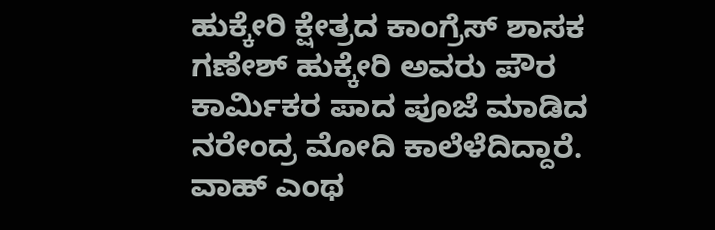ಹುಕ್ಕೇರಿ ಕ್ಷೇತ್ರದ ಕಾಂಗ್ರೆಸ್ ಶಾಸಕ ಗಣೇಶ್ ಹುಕ್ಕೇರಿ ಅವರು ಪೌರ ಕಾರ್ಮಿಕರ ಪಾದ ಪೂಜೆ ಮಾಡಿದ ನರೇಂದ್ರ ಮೋದಿ ಕಾಲೆಳೆದಿದ್ದಾರೆ. ವಾಹ್ ಎಂಥ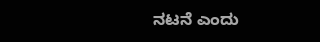ನಟನೆ ಎಂದು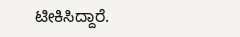ಟೀಕಿಸಿದ್ದಾರೆ.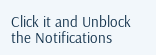Click it and Unblock the Notifications